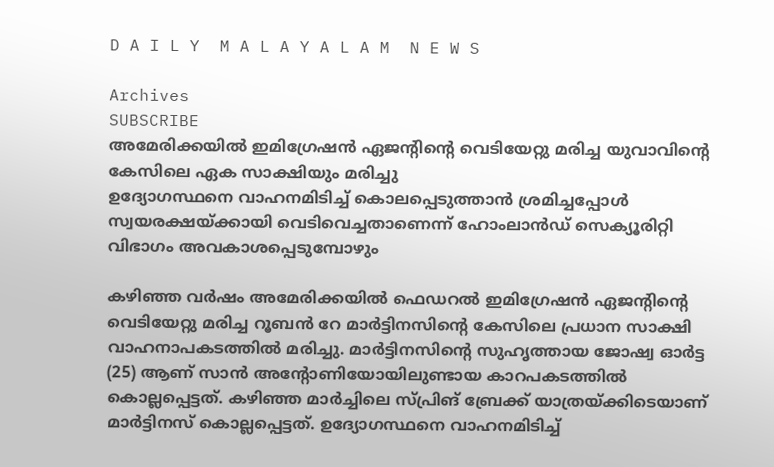D A I L Y  M A L A Y A L A M  N E W S

Archives
SUBSCRIBE
അമേരിക്കയിൽ ഇമിഗ്രേഷൻ ഏജന്റിന്റെ വെടിയേറ്റു മരിച്ച യുവാവിന്റെ കേസിലെ ഏക സാക്ഷിയും മരിച്ചു
ഉദ്യോഗസ്ഥനെ വാഹനമിടിച്ച് കൊലപ്പെടുത്താൻ ശ്രമിച്ചപ്പോൾ സ്വയരക്ഷയ്ക്കായി വെടിവെച്ചതാണെന്ന് ഹോംലാൻഡ് സെക്യൂരിറ്റി വിഭാഗം അവകാശപ്പെടുമ്പോഴും

കഴിഞ്ഞ വർഷം അമേരിക്കയിൽ ഫെഡറൽ ഇമിഗ്രേഷൻ ഏജന്റിന്റെ വെടിയേറ്റു മരിച്ച റൂബൻ റേ മാർട്ടിനസിന്റെ കേസിലെ പ്രധാന സാക്ഷി വാഹനാപകടത്തിൽ മരിച്ചു. മാർട്ടിനസിന്റെ സുഹൃത്തായ ജോഷ്വ ഓർട്ട (25) ആണ് സാൻ അന്റോണിയോയിലുണ്ടായ കാറപകടത്തിൽ കൊല്ലപ്പെട്ടത്. കഴിഞ്ഞ മാർച്ചിലെ സ്പ്രിങ് ബ്രേക്ക് യാത്രയ്ക്കിടെയാണ് മാർട്ടിനസ് കൊല്ലപ്പെട്ടത്. ഉദ്യോഗസ്ഥനെ വാഹനമിടിച്ച്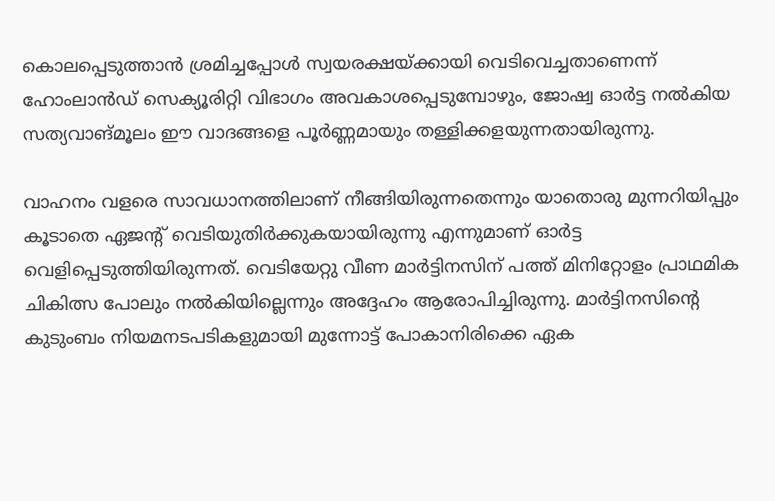കൊലപ്പെടുത്താൻ ശ്രമിച്ചപ്പോൾ സ്വയരക്ഷയ്ക്കായി വെടിവെച്ചതാണെന്ന് ഹോംലാൻഡ് സെക്യൂരിറ്റി വിഭാഗം അവകാശപ്പെടുമ്പോഴും, ജോഷ്വ ഓർട്ട നൽകിയ സത്യവാങ്മൂലം ഈ വാദങ്ങളെ പൂർണ്ണമായും തള്ളിക്കളയുന്നതായിരുന്നു.

വാഹനം വളരെ സാവധാനത്തിലാണ് നീങ്ങിയിരുന്നതെന്നും യാതൊരു മുന്നറിയിപ്പും കൂടാതെ ഏജന്റ് വെടിയുതിർക്കുകയായിരുന്നു എന്നുമാണ് ഓർട്ട വെളിപ്പെടുത്തിയിരുന്നത്. വെടിയേറ്റു വീണ മാർട്ടിനസിന് പത്ത് മിനിറ്റോളം പ്രാഥമിക ചികിത്സ പോലും നൽകിയില്ലെന്നും അദ്ദേഹം ആരോപിച്ചിരുന്നു. മാർട്ടിനസിന്റെ കുടുംബം നിയമനടപടികളുമായി മുന്നോട്ട് പോകാനിരിക്കെ ഏക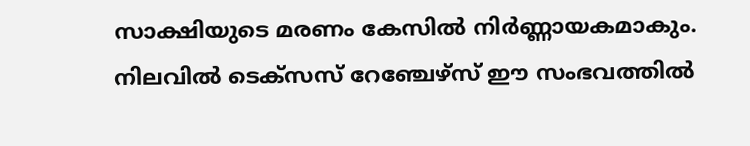സാക്ഷിയുടെ മരണം കേസിൽ നിർണ്ണായകമാകും. നിലവിൽ ടെക്സസ് റേഞ്ചേഴ്സ് ഈ സംഭവത്തിൽ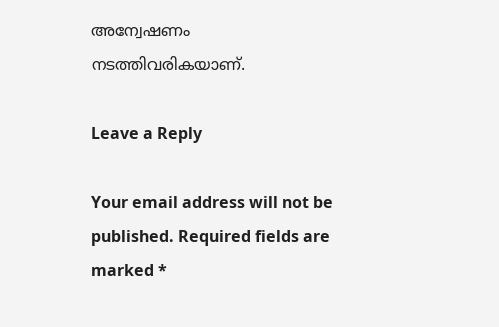അന്വേഷണം നടത്തിവരികയാണ്.

Leave a Reply

Your email address will not be published. Required fields are marked *